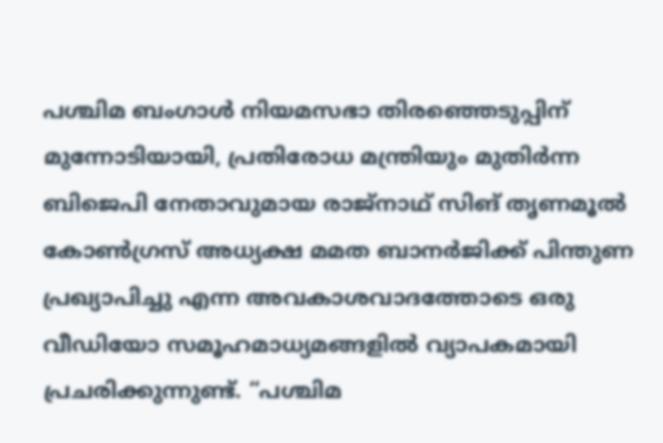പശ്ചിമ ബംഗാൾ നിയമസഭാ തിരഞ്ഞെടുപ്പിന് മുന്നോടിയായി, പ്രതിരോധ മന്ത്രിയും മുതിർന്ന ബിജെപി നേതാവുമായ രാജ്നാഥ് സിങ് തൃണമൂൽ കോൺഗ്രസ് അധ്യക്ഷ മമത ബാനർജിക്ക് പിന്തുണ പ്രഖ്യാപിച്ചു എന്ന അവകാശവാദത്തോടെ ഒരു വീഡിയോ സമൂഹമാധ്യമങ്ങളിൽ വ്യാപകമായി പ്രചരിക്കുന്നുണ്ട്. “പശ്ചിമ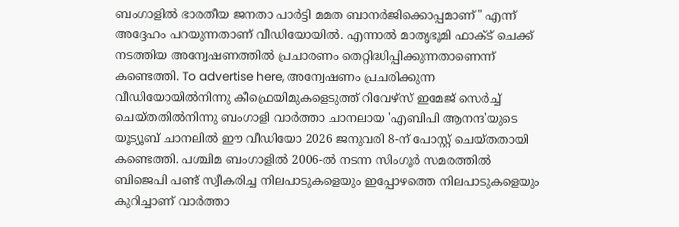ബംഗാളിൽ ഭാരതീയ ജനതാ പാർട്ടി മമത ബാനർജിക്കൊപ്പമാണ്" എന്ന് അദ്ദേഹം പറയുന്നതാണ് വീഡിയോയിൽ. എന്നാൽ മാതൃഭൂമി ഫാക്ട് ചെക്ക് നടത്തിയ അന്വേഷണത്തിൽ പ്രചാരണം തെറ്റിദ്ധിപ്പിക്കുന്നതാണെന്ന് കണ്ടെത്തി. To advertise here, അന്വേഷണം പ്രചരിക്കുന്ന വീഡിയോയിൽനിന്നു കീഫ്രെയിമുകളെടുത്ത് റിവേഴ്സ് ഇമേജ് സെർച്ച് ചെയ്തതിൽനിന്നു ബംഗാളി വാർത്താ ചാനലായ 'എബിപി ആനന്ദ'യുടെ യൂട്യൂബ് ചാനലിൽ ഈ വീഡിയോ 2026 ജനുവരി 8-ന് പോസ്റ്റ് ചെയ്തതായി കണ്ടെത്തി. പശ്ചിമ ബംഗാളിൽ 2006-ൽ നടന്ന സിംഗൂർ സമരത്തിൽ ബിജെപി പണ്ട് സ്വീകരിച്ച നിലപാടുകളെയും ഇപ്പോഴത്തെ നിലപാടുകളെയും കുറിച്ചാണ് വാർത്താ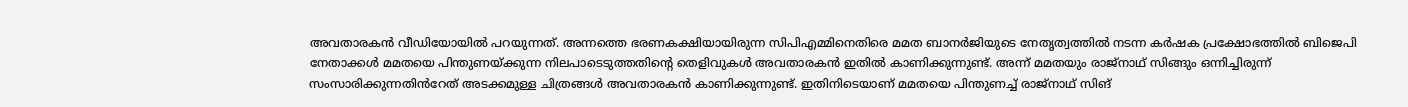അവതാരകൻ വീഡിയോയിൽ പറയുന്നത്. അന്നത്തെ ഭരണകക്ഷിയായിരുന്ന സിപിഎമ്മിനെതിരെ മമത ബാനർജിയുടെ നേതൃത്വത്തിൽ നടന്ന കർഷക പ്രക്ഷോഭത്തിൽ ബിജെപി നേതാക്കൾ മമതയെ പിന്തുണയ്ക്കുന്ന നിലപാടെടുത്തതിന്റെ തെളിവുകൾ അവതാരകൻ ഇതിൽ കാണിക്കുന്നുണ്ട്. അന്ന് മമതയും രാജ്നാഥ് സിങ്ങും ഒന്നിച്ചിരുന്ന് സംസാരിക്കുന്നതിൻറേത് അടക്കമുള്ള ചിത്രങ്ങൾ അവതാരകൻ കാണിക്കുന്നുണ്ട്. ഇതിനിടെയാണ് മമതയെ പിന്തുണച്ച് രാജ്നാഥ് സിങ്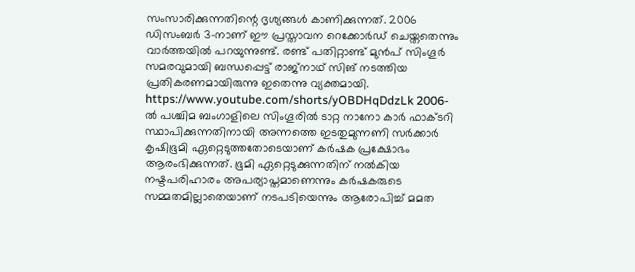സംസാരിക്കുന്നതിന്റെ ദൃശ്യങ്ങൾ കാണിക്കുന്നത്. 2006 ഡിസംബർ 3-നാണ് ഈ പ്രസ്താവന റെക്കോർഡ് ചെയ്തതെന്നും വാർത്തയിൽ പറയുന്നുണ്ട്. രണ്ട് പതിറ്റാണ്ട് മുൻപ് സിംഗൂർ സമരവുമായി ബന്ധപ്പെട്ട് രാജ്നാഥ് സിങ് നടത്തിയ പ്രതികരണമായിരുന്നു ഇതെന്നു വ്യക്തമായി. https://www.youtube.com/shorts/yOBDHqDdzLk 2006-ൽ പശ്ചിമ ബംഗാളിലെ സിംഗൂരിൽ ടാറ്റ നാനോ കാർ ഫാക്ടറി സ്ഥാപിക്കുന്നതിനായി അന്നത്തെ ഇടതുമുന്നണി സർക്കാർ കൃഷിഭൂമി ഏറ്റെടുത്തതോടെയാണ് കർഷക പ്രക്ഷോഭം ആരംഭിക്കുന്നത്. ഭൂമി ഏറ്റെടുക്കുന്നതിന് നൽകിയ നഷ്ടപരിഹാരം അപര്യാപ്തമാണെന്നും കർഷകരുടെ സമ്മതമില്ലാതെയാണ് നടപടിയെന്നും ആരോപിച്ച് മമത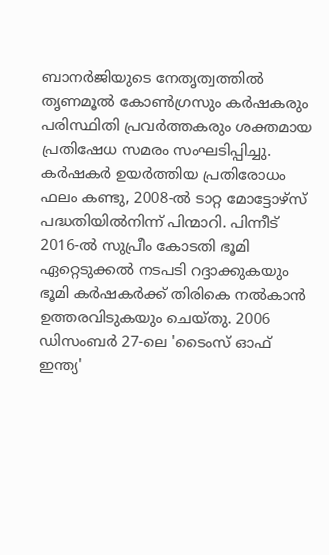ബാനർജിയുടെ നേതൃത്വത്തിൽ തൃണമൂൽ കോൺഗ്രസും കർഷകരും പരിസ്ഥിതി പ്രവർത്തകരും ശക്തമായ പ്രതിഷേധ സമരം സംഘടിപ്പിച്ചു. കർഷകർ ഉയർത്തിയ പ്രതിരോധം ഫലം കണ്ടു, 2008-ൽ ടാറ്റ മോട്ടോഴ്സ് പദ്ധതിയിൽനിന്ന് പിന്മാറി. പിന്നീട് 2016-ൽ സുപ്രീം കോടതി ഭൂമി ഏറ്റെടുക്കൽ നടപടി റദ്ദാക്കുകയും ഭൂമി കർഷകർക്ക് തിരികെ നൽകാൻ ഉത്തരവിടുകയും ചെയ്തു. 2006 ഡിസംബർ 27-ലെ 'ടൈംസ് ഓഫ് ഇന്ത്യ'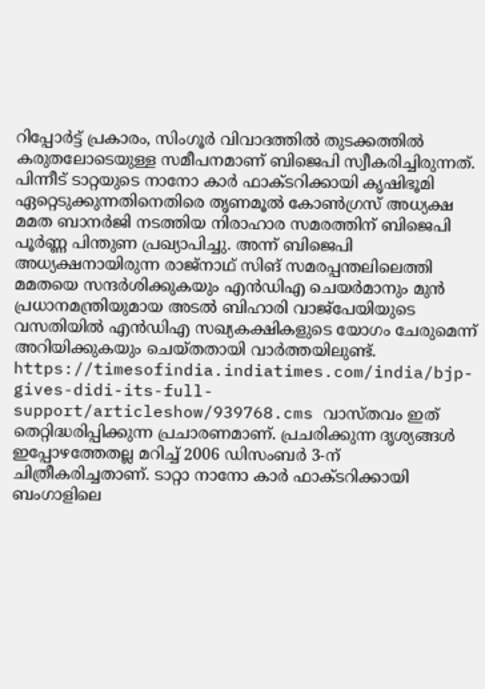റിപ്പോർട്ട് പ്രകാരം, സിംഗൂർ വിവാദത്തിൽ തുടക്കത്തിൽ കരുതലോടെയുള്ള സമീപനമാണ് ബിജെപി സ്വീകരിച്ചിരുന്നത്. പിന്നീട് ടാറ്റയുടെ നാനോ കാർ ഫാക്ടറിക്കായി കൃഷിഭൂമി ഏറ്റെടുക്കുന്നതിനെതിരെ തൃണമൂൽ കോൺഗ്രസ് അധ്യക്ഷ മമത ബാനർജി നടത്തിയ നിരാഹാര സമരത്തിന് ബിജെപി പൂർണ്ണ പിന്തുണ പ്രഖ്യാപിച്ചു. അന്ന് ബിജെപി അധ്യക്ഷനായിരുന്ന രാജ്നാഥ് സിങ് സമരപ്പന്തലിലെത്തി മമതയെ സന്ദർശിക്കുകയും എൻഡിഎ ചെയർമാനും മുൻ പ്രധാനമന്ത്രിയുമായ അടൽ ബിഹാരി വാജ്പേയിയുടെ വസതിയിൽ എൻഡിഎ സഖ്യകക്ഷികളുടെ യോഗം ചേരുമെന്ന് അറിയിക്കുകയും ചെയ്തതായി വാർത്തയിലുണ്ട്. https://timesofindia.indiatimes.com/india/bjp-gives-didi-its-full-support/articleshow/939768.cms വാസ്തവം ഇത് തെറ്റിദ്ധരിപ്പിക്കുന്ന പ്രചാരണമാണ്. പ്രചരിക്കുന്ന ദൃശ്യങ്ങൾ ഇപ്പോഴത്തേതല്ല മറിച്ച് 2006 ഡിസംബർ 3-ന് ചിത്രീകരിച്ചതാണ്. ടാറ്റാ നാനോ കാർ ഫാക്ടറിക്കായി ബംഗാളിലെ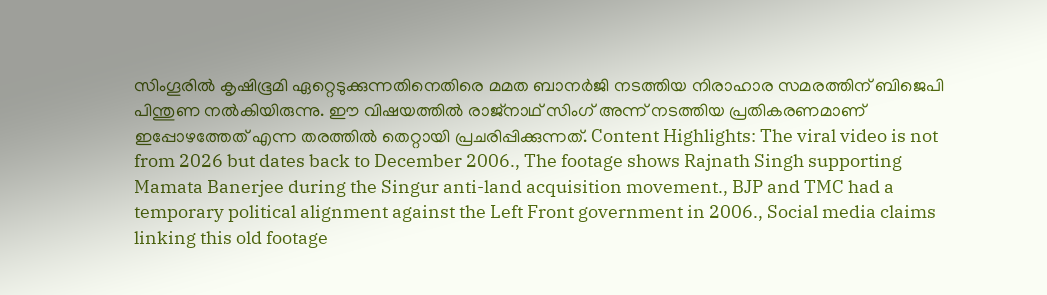സിംഗൂരിൽ കൃഷിഭൂമി ഏറ്റെടുക്കുന്നതിനെതിരെ മമത ബാനർജി നടത്തിയ നിരാഹാര സമരത്തിന് ബിജെപി പിന്തുണ നൽകിയിരുന്നു. ഈ വിഷയത്തിൽ രാജ്നാഥ് സിംഗ് അന്ന് നടത്തിയ പ്രതികരണമാണ് ഇപ്പോഴത്തേത് എന്ന തരത്തിൽ തെറ്റായി പ്രചരിപ്പിക്കുന്നത്. Content Highlights: The viral video is not from 2026 but dates back to December 2006., The footage shows Rajnath Singh supporting Mamata Banerjee during the Singur anti-land acquisition movement., BJP and TMC had a temporary political alignment against the Left Front government in 2006., Social media claims linking this old footage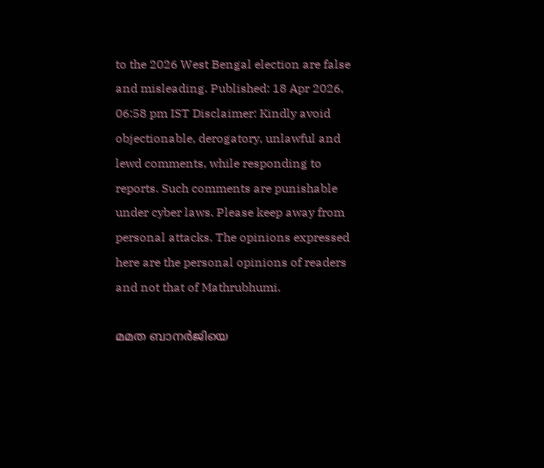to the 2026 West Bengal election are false and misleading. Published: 18 Apr 2026, 06:58 pm IST Disclaimer: Kindly avoid objectionable, derogatory, unlawful and lewd comments, while responding to reports. Such comments are punishable under cyber laws. Please keep away from personal attacks. The opinions expressed here are the personal opinions of readers and not that of Mathrubhumi.

മമത ബാനർജിയെ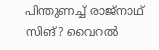പിന്തുണച്ച് രാജ്നാഥ് സിങ്? വൈറൽ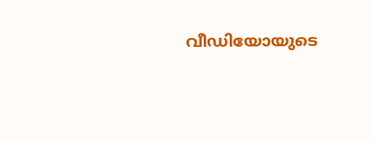വീഡിയോയുടെ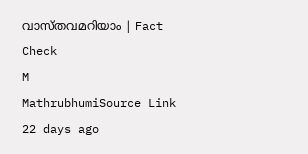വാസ്തവമറിയാം | Fact Check
M
MathrubhumiSource Link
22 days ago